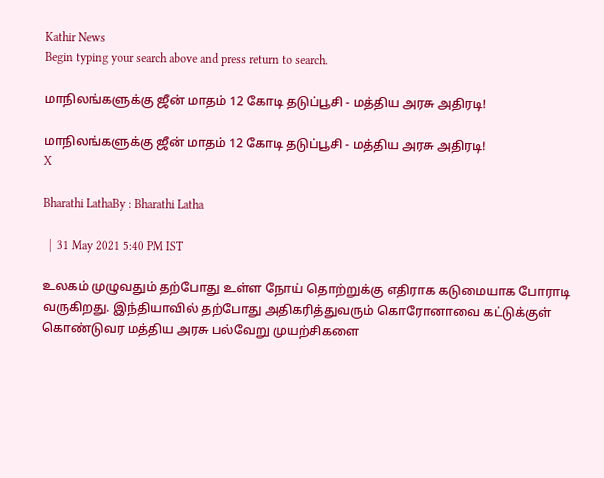Kathir News
Begin typing your search above and press return to search.

மாநிலங்களுக்கு ஜீன் மாதம் 12 கோடி தடுப்பூசி - மத்திய அரசு அதிரடி!

மாநிலங்களுக்கு ஜீன் மாதம் 12 கோடி தடுப்பூசி - மத்திய அரசு அதிரடி!
X

Bharathi LathaBy : Bharathi Latha

  |  31 May 2021 5:40 PM IST

உலகம் முழுவதும் தற்போது உள்ள நோய் தொற்றுக்கு எதிராக கடுமையாக போராடி வருகிறது. இந்தியாவில் தற்போது அதிகரித்துவரும் கொரோனாவை கட்டுக்குள் கொண்டுவர மத்திய அரசு பல்வேறு முயற்சிகளை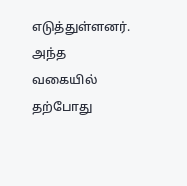எடுத்துள்ளனர். அந்த வகையில் தற்போது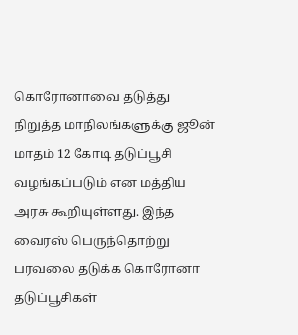கொரோனாவை தடுத்து நிறுத்த மாநிலங்களுக்கு ஜூன் மாதம் 12 கோடி தடுப்பூசி வழங்கப்படும் என மத்திய அரசு கூறியுள்ளது. இந்த வைரஸ் பெருந்தொற்று பரவலை தடுக்க கொரோனா தடுப்பூசிகள்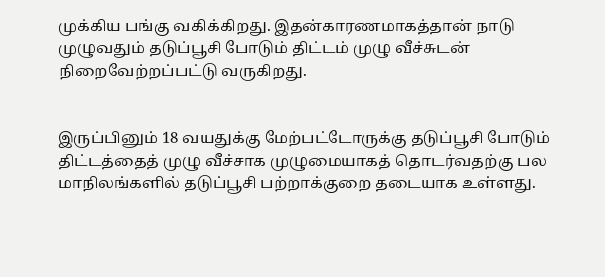முக்கிய பங்கு வகிக்கிறது. இதன்காரணமாகத்தான் நாடு முழுவதும் தடுப்பூசி போடும் திட்டம் முழு வீச்சுடன் நிறைவேற்றப்பட்டு வருகிறது.


இருப்பினும் 18 வயதுக்கு மேற்பட்டோருக்கு தடுப்பூசி போடும் திட்டத்தைத் முழு வீச்சாக முழுமையாகத் தொடர்வதற்கு பல மாநிலங்களில் தடுப்பூசி பற்றாக்குறை தடையாக உள்ளது.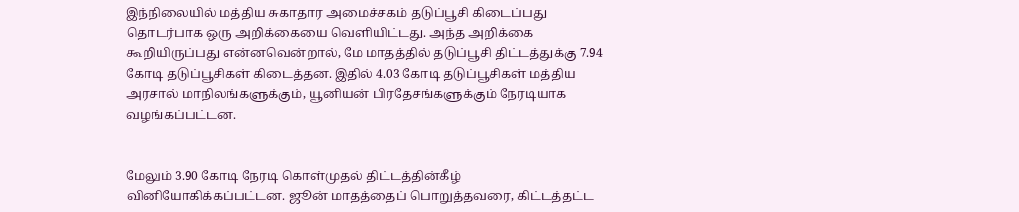இந்நிலையில் மத்திய சுகாதார அமைச்சகம் தடுப்பூசி கிடைப்பது தொடர்பாக ஒரு அறிக்கையை வெளியிட்டது. அந்த அறிக்கை கூறியிருப்பது என்னவென்றால், மே மாதத்தில் தடுப்பூசி திட்டத்துக்கு 7.94 கோடி தடுப்பூசிகள் கிடைத்தன. இதில் 4.03 கோடி தடுப்பூசிகள் மத்திய அரசால் மாநிலங்களுக்கும், யூனியன் பிரதேசங்களுக்கும் நேரடியாக வழங்கப்பட்டன.


மேலும் 3.90 கோடி நேரடி கொள்முதல் திட்டத்தின்கீழ் வினியோகிக்கப்பட்டன. ஜூன் மாதத்தைப் பொறுத்தவரை, கிட்டத்தட்ட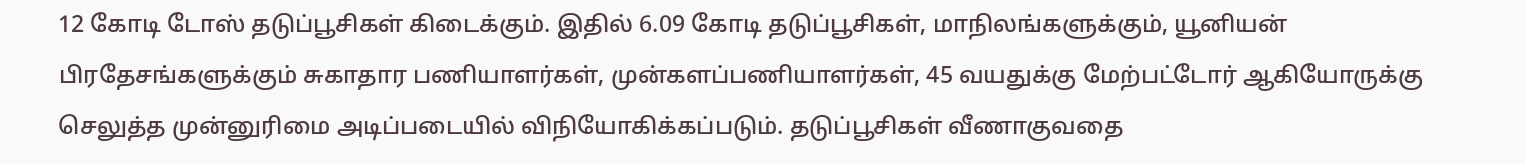12 கோடி டோஸ் தடுப்பூசிகள் கிடைக்கும். இதில் 6.09 கோடி தடுப்பூசிகள், மாநிலங்களுக்கும், யூனியன் பிரதேசங்களுக்கும் சுகாதார பணியாளர்கள், முன்களப்பணியாளர்கள், 45 வயதுக்கு மேற்பட்டோர் ஆகியோருக்கு செலுத்த முன்னுரிமை அடிப்படையில் விநியோகிக்கப்படும். தடுப்பூசிகள் வீணாகுவதை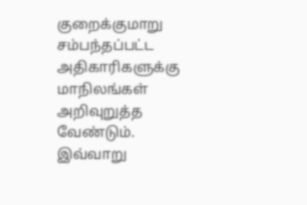குறைக்குமாறு சம்பந்தப்பட்ட அதிகாரிகளுக்கு மாநிலங்கள் அறிவுறுத்த வேண்டும். இவ்வாறு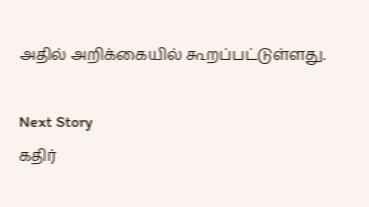அதில் அறிக்கையில் கூறப்பட்டுள்ளது.

Next Story
கதிர்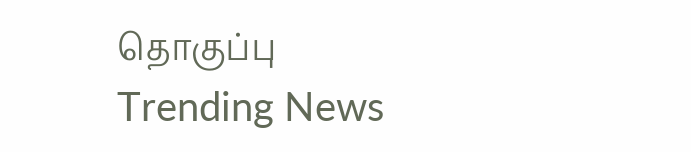தொகுப்பு
Trending News